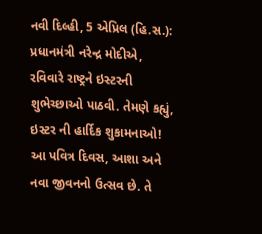નવી દિલ્હી, 5 એપ્રિલ (હિ.સ.): પ્રધાનમંત્રી નરેન્દ્ર મોદીએ, રવિવારે રાષ્ટ્રને ઇસ્ટરની શુભેચ્છાઓ પાઠવી. તેમણે કહ્યું, ઇસ્ટર ની હાર્દિક શુકામનાઓ! આ પવિત્ર દિવસ, આશા અને નવા જીવનનો ઉત્સવ છે. તે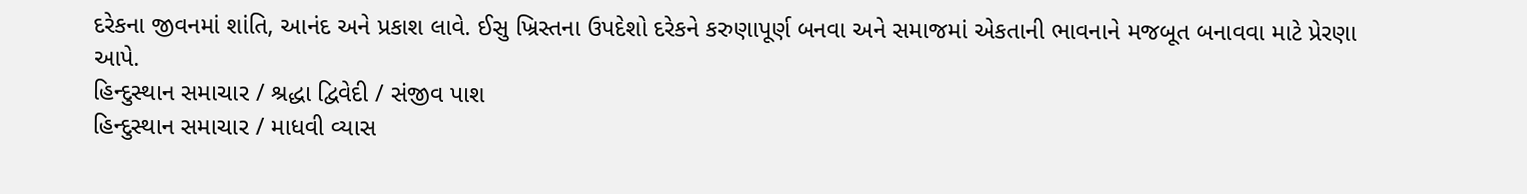દરેકના જીવનમાં શાંતિ, આનંદ અને પ્રકાશ લાવે. ઈસુ ખ્રિસ્તના ઉપદેશો દરેકને કરુણાપૂર્ણ બનવા અને સમાજમાં એકતાની ભાવનાને મજબૂત બનાવવા માટે પ્રેરણા આપે.
હિન્દુસ્થાન સમાચાર / શ્રદ્ધા દ્વિવેદી / સંજીવ પાશ
હિન્દુસ્થાન સમાચાર / માધવી વ્યાસ